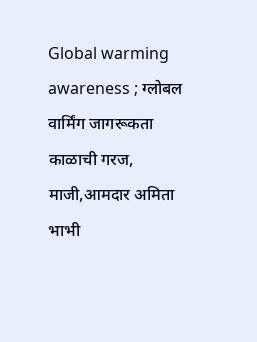Global warming awareness ; ग्लोबल वार्मिंग जागरूकता काळाची गरज, माजी,आमदार अमिता भाभी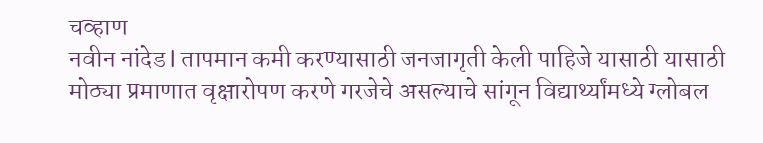चव्हाण
नवीन नांदेड l तापमान कमी करण्यासाठी जनजागृती केली पाहिजे यासाठी यासाठी मोठ्या प्रमाणात वृक्षारोपण करणे गरजेचे असल्याचे सांगून विद्यार्थ्यांमध्ये ग्लोबल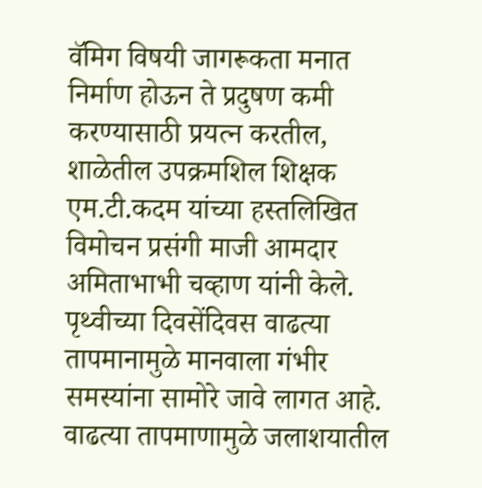वॅमिग विषयी जागरूकता मनात निर्माण होऊन ते प्रदुषण कमी करण्यासाठी प्रयत्न करतील, शाळेतील उपक्रमशिल शिक्षक एम.टी.कदम यांच्या हस्तलिखित विमोचन प्रसंगी माजी आमदार अमिताभाभी चव्हाण यांनी केले.
पृथ्वीच्या दिवसेंदिवस वाढत्या तापमानामुळे मानवाला गंभीर समस्यांना सामोरे जावे लागत आहे. वाढत्या तापमाणामुळे जलाशयातील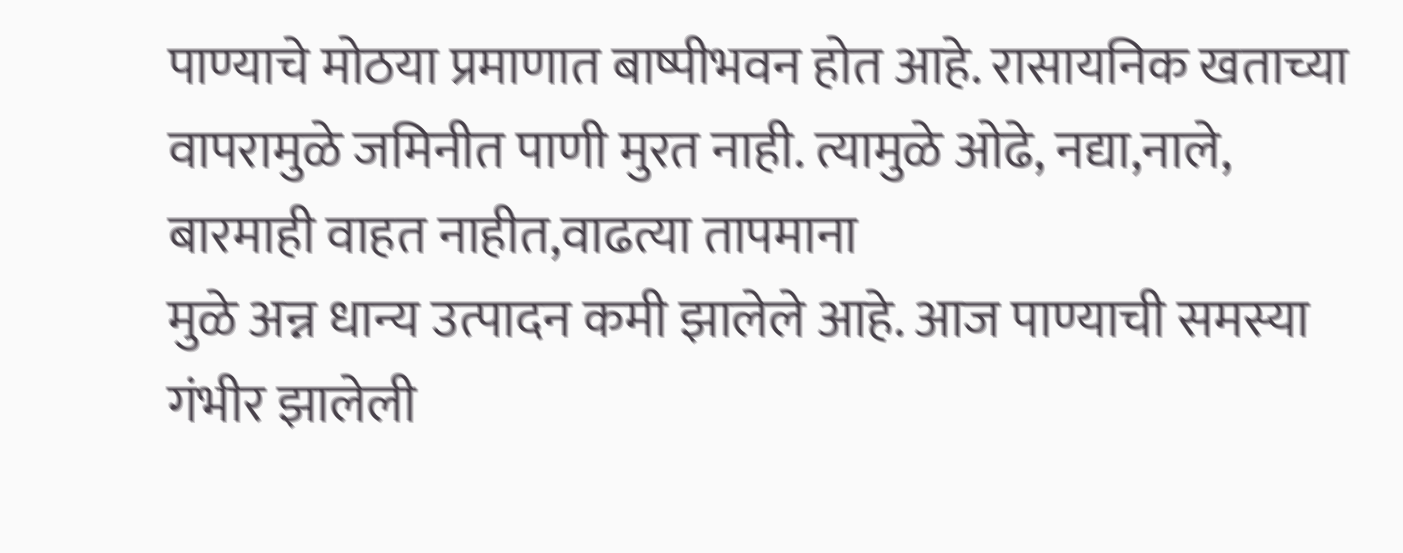पाण्याचे मोठया प्रमाणात बाष्पीभवन होत आहे. रासायनिक खताच्या वापरामुळे जमिनीत पाणी मुरत नाही. त्यामुळे ओढे, नद्या,नाले, बारमाही वाहत नाहीत,वाढत्या तापमाना
मुळे अन्न धान्य उत्पादन कमी झालेले आहे. आज पाण्याची समस्या गंभीर झालेली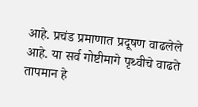आहे. प्रचंड प्रमाणात प्रदूषण वाढलेले आहे. या सर्व गोष्टीमागे पृथ्वीचे वाढते तापमान हे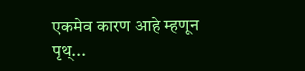एकमेव कारण आहे म्हणून पृथ्...